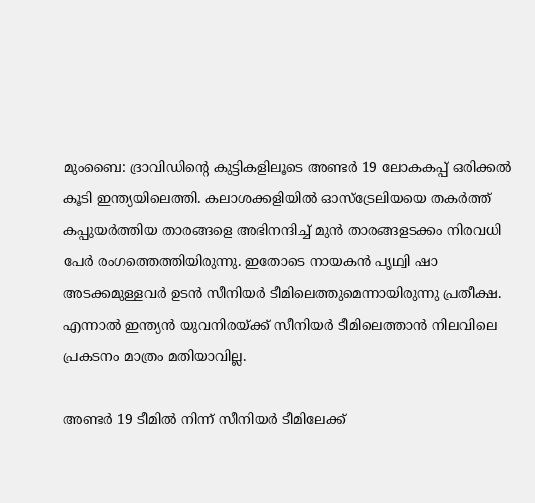മുംബൈ: ദ്രാവിഡിന്‍റെ കുട്ടികളിലൂടെ അണ്ടര്‍ 19 ലോകകപ്പ് ഒരിക്കല്‍ കൂടി ഇന്ത്യയിലെത്തി. കലാശക്കളിയില്‍ ഓസ്ട്രേലിയയെ തകര്‍ത്ത് കപ്പുയര്‍ത്തിയ താരങ്ങളെ അഭിനന്ദിച്ച് മുന്‍ താരങ്ങളടക്കം നിരവധി പേര്‍ രംഗത്തെത്തിയിരുന്നു. ഇതോടെ നായകന്‍ പൃഥ്വി ഷാ അടക്കമുള്ളവര്‍ ഉടന്‍ സീനിയര്‍ ടീമിലെത്തുമെന്നായിരുന്നു പ്രതീക്ഷ. എന്നാല്‍ ഇന്ത്യന്‍ യുവനിരയ്ക്ക് സീനിയര്‍ ടീമിലെത്താന്‍ നിലവിലെ പ്രകടനം മാത്രം മതിയാവില്ല.

അണ്ടര്‍ 19 ടീമില്‍ നിന്ന് സീനിയര്‍ ടീമിലേക്ക്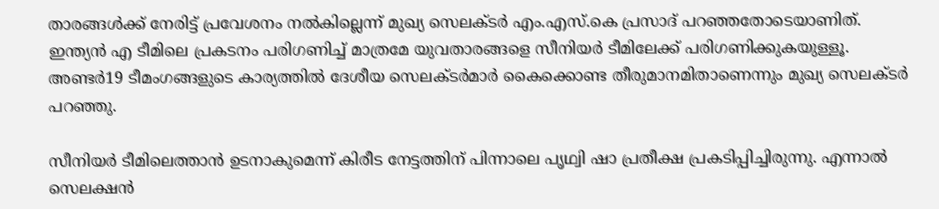താരങ്ങള്‍ക്ക് നേരിട്ട് പ്രവേശനം നല്‍കില്ലെന്ന് മുഖ്യ സെലക്ടര്‍ എം.എസ്.കെ പ്രസാദ് പറഞ്ഞതോടെയാണിത്. ഇന്ത്യന്‍ എ ടീമിലെ പ്രകടനം പരിഗണിച്ച് മാത്രമേ യുവതാരങ്ങളെ സീനിയര്‍ ടീമിലേക്ക് പരിഗണിക്കുകയുള്ളൂ. അണ്ടര്‍19 ടീമംഗങ്ങളുടെ കാര്യത്തില്‍ ദേശീയ സെലക്ടര്‍മാര്‍ കൈക്കൊണ്ട തീരുമാനമിതാണെന്നും മുഖ്യ സെലക്ടര്‍ പറഞ്ഞു.

സീനിയര്‍ ടീമിലെത്താന്‍ ഉടനാകുമെന്ന് കിരീട നേട്ടത്തിന് പിന്നാലെ പൃഥ്വി ഷാ പ്രതീക്ഷ പ്രകടിപ്പിച്ചിരുന്നു. എന്നാല്‍ സെലക്ഷന്‍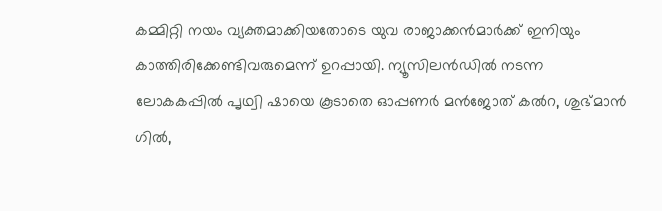കമ്മിറ്റി നയം വ്യക്തമാക്കിയതോടെ യുവ രാജാക്കന്‍മാര്‍ക്ക് ഇനിയും കാത്തിരിക്കേണ്ടിവരുമെന്ന് ഉറപ്പായി. ന്യൂസിലന്‍ഡില്‍ നടന്ന ലോകകപ്പില്‍ പൃഥ്വി ഷായെ കൂടാതെ ഓപ്പണര്‍ മന്‍ജോത് കല്‍റ, ശുഭ്മാന്‍ ഗില്‍,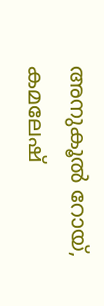അനുകൂല്‍ റോയ്, കമലേഷ്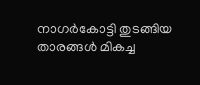നാഗര്‍കോട്ടി തുടങ്ങിയ താരങ്ങള്‍ മികച്ച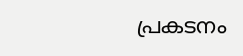പ്രകടനം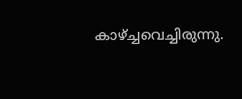കാഴ്ച്ചവെച്ചിരുന്നു.